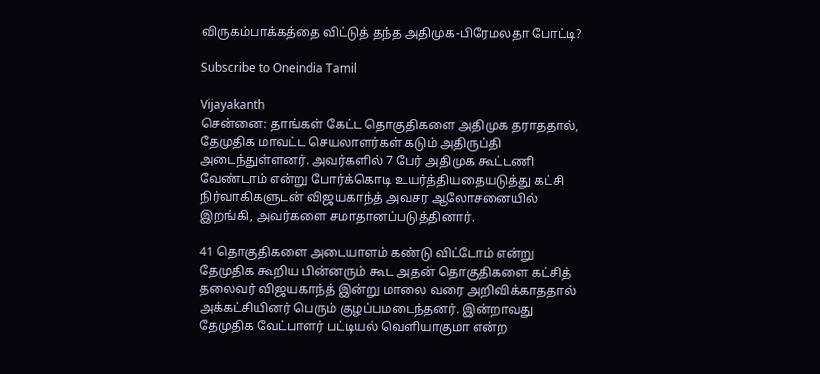விருகம்பாக்கத்தை விட்டுத் தந்த அதிமுக-பிரேமலதா போட்டி?

Subscribe to Oneindia Tamil

Vijayakanth
சென்னை: தாங்கள் கேட்ட தொகுதிகளை அதிமுக தராததால், தேமுதிக மாவட்ட செயலாளர்கள் கடும் அதிருப்தி அடைந்துள்ளனர். அவர்களில் 7 பேர் அதிமுக கூட்டணி வேண்டாம் என்று போர்க்கொடி உயர்த்தியதையடுத்து கட்சி நிர்வாகிகளுடன் விஜயகாந்த் அவசர ஆலோசனையில் இறங்கி, அவர்களை சமாதானப்படுத்தினார்.

41 தொகுதிகளை அடையாளம் கண்டு விட்டோம் என்று தேமுதிக கூறிய பின்னரும் கூட அதன் தொகுதிகளை கட்சித் தலைவர் விஜயகாந்த் இன்று மாலை வரை அறிவிக்காததால் அக்கட்சியினர் பெரும் குழப்பமடைந்தனர். இன்றாவது தேமுதிக வேட்பாளர் பட்டியல் வெளியாகுமா என்ற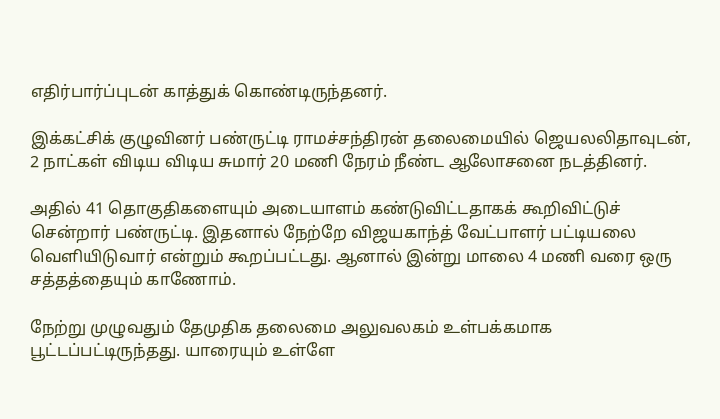எதிர்பார்ப்புடன் காத்துக் கொண்டிருந்தனர்.

இக்கட்சிக் குழுவினர் பண்ருட்டி ராமச்சந்திரன் தலைமையில் ஜெயலலிதாவுடன், 2 நாட்கள் விடிய விடிய சுமார் 20 மணி நேரம் நீண்ட ஆலோசனை நடத்தினர்.

அதில் 41 தொகுதிகளையும் அடையாளம் கண்டுவிட்டதாகக் கூறிவிட்டுச் சென்றார் பண்ருட்டி. இதனால் நேற்றே விஜயகாந்த் வேட்பாளர் பட்டியலை வெளியிடுவார் என்றும் கூறப்பட்டது. ஆனால் இன்று மாலை 4 மணி வரை ஒரு சத்தத்தையும் காணோம்.

நேற்று முழுவதும் தேமுதிக தலைமை அலுவலகம் உள்பக்கமாக பூட்டப்பட்டிருந்தது. யாரையும் உள்ளே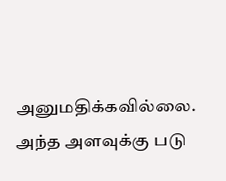அனுமதிக்கவில்லை. அந்த அளவுக்கு படு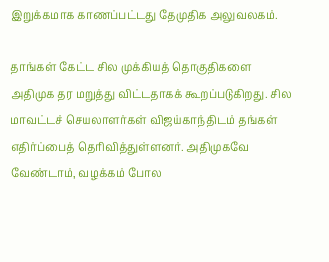இறுக்கமாக காணப்பட்டது தேமுதிக அலுவலகம்.

தாங்கள் கேட்ட சில முக்கியத் தொகுதிகளை அதிமுக தர மறுத்து விட்டதாகக் கூறப்படுகிறது. சில மாவட்டச் செயலாளர்கள் விஜய்காந்திடம் தங்கள் எதிர்ப்பைத் தெரிவித்துள்ளனர். அதிமுகவே வேண்டாம், வழக்கம் போல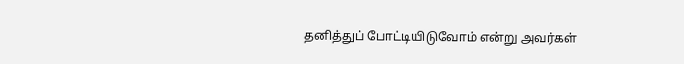தனித்துப் போட்டியிடுவோம் என்று அவர்கள்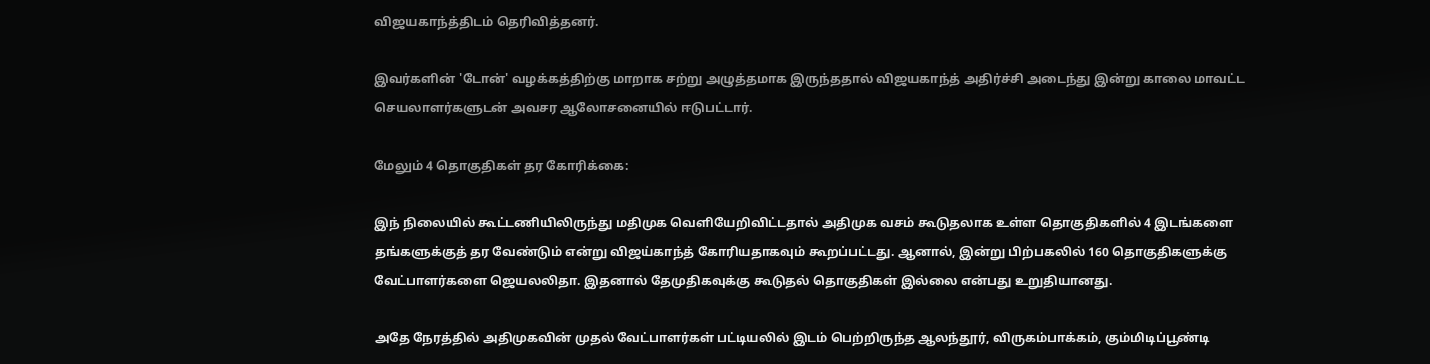விஜயகாந்த்திடம் தெரிவித்தனர்.

இவர்களின் 'டோன்' வழக்கத்திற்கு மாறாக சற்று அழுத்தமாக இருந்ததால் விஜயகாந்த் அதிர்ச்சி அடைந்து இன்று காலை மாவட்ட செயலாளர்களுடன் அவசர ஆலோசனையில் ஈடுபட்டார்.

மேலும் 4 தொகுதிகள் தர கோரிக்கை:

இந் நிலையில் கூட்டணியிலிருந்து மதிமுக வெளியேறிவிட்டதால் அதிமுக வசம் கூடுதலாக உள்ள தொகுதிகளில் 4 இடங்களை தங்களுக்குத் தர வேண்டும் என்று விஜய்காந்த் கோரியதாகவும் கூறப்பட்டது. ஆனால், இன்று பிற்பகலில் 160 தொகுதிகளுக்கு வேட்பாளர்களை ஜெயலலிதா. இதனால் தேமுதிகவுக்கு கூடுதல் தொகுதிகள் இல்லை என்பது உறுதியானது.

அதே நேரத்தில் அதிமுகவின் முதல் வேட்பாளர்கள் பட்டியலில் இடம் பெற்றிருந்த ஆலந்தூர், விருகம்பாக்கம், கும்மிடிப்பூண்டி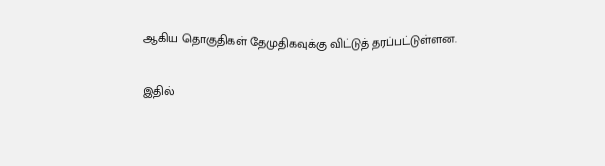ஆகிய தொகுதிகள் தேமுதிகவுக்கு விட்டுத் தரப்பட்டுள்ளன.

இதில்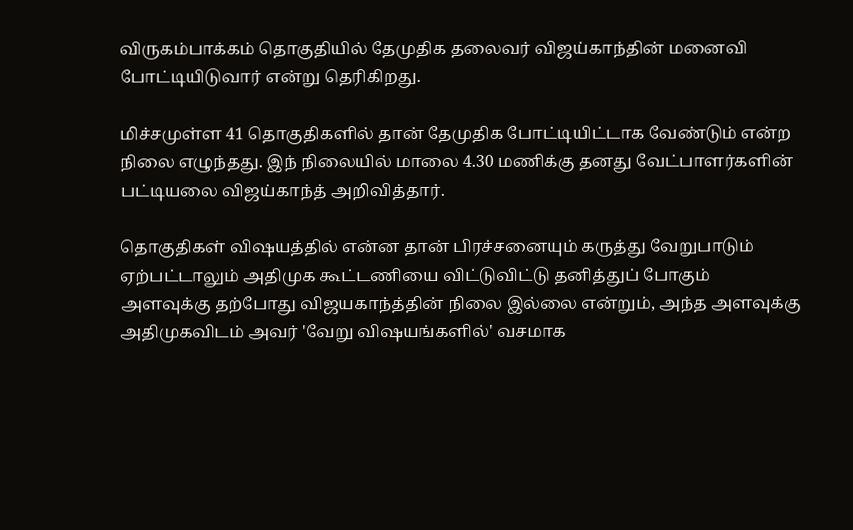விருகம்பாக்கம் தொகுதியில் தேமுதிக தலைவர் விஜய்காந்தின் மனைவி போட்டியிடுவார் என்று தெரிகிறது.

மிச்சமுள்ள 41 தொகுதிகளில் தான் தேமுதிக போட்டியிட்டாக வேண்டும் என்ற நிலை எழுந்தது. இந் நிலையில் மாலை 4.30 மணிக்கு தனது வேட்பாளர்களின் பட்டியலை விஜய்காந்த் அறிவித்தார்.

தொகுதிகள் விஷயத்தில் என்ன தான் பிரச்சனையும் கருத்து வேறுபாடும் ஏற்பட்டாலும் அதிமுக கூட்டணியை விட்டுவிட்டு தனித்துப் போகும் அளவுக்கு தற்போது விஜயகாந்த்தின் நிலை இல்லை என்றும், அந்த அளவுக்கு அதிமுகவிடம் அவர் 'வேறு விஷயங்களில்' வசமாக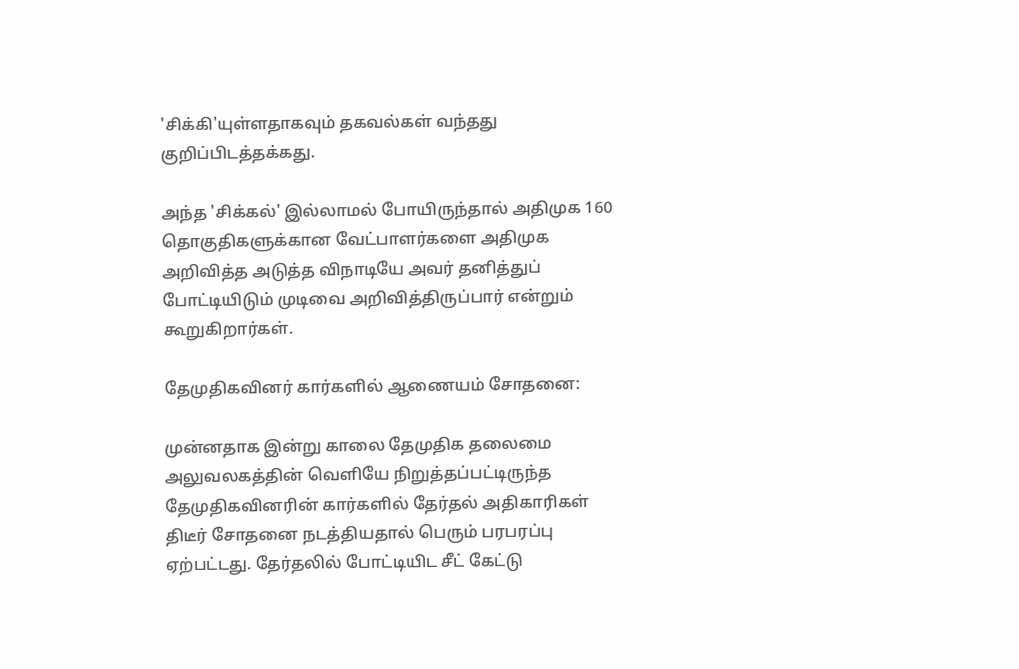'சிக்கி'யுள்ளதாகவும் தகவல்கள் வந்தது குறிப்பிடத்தக்கது.

அந்த 'சிக்கல்' இல்லாமல் போயிருந்தால் அதிமுக 160 தொகுதிகளுக்கான வேட்பாளர்களை அதிமுக அறிவித்த அடுத்த விநாடியே அவர் தனித்துப் போட்டியிடும் முடிவை அறிவித்திருப்பார் என்றும் கூறுகிறார்கள்.

தேமுதிகவினர் கார்களில் ஆணையம் சோதனை:

முன்னதாக இன்று காலை தேமுதிக தலைமை அலுவலகத்தின் வெளியே நிறுத்தப்பட்டிருந்த தேமுதிகவினரின் கார்களில் தேர்தல் அதிகாரிகள் திடீர் சோதனை நடத்தியதால் பெரும் பரபரப்பு ஏற்பட்டது. தேர்தலில் போட்டியிட சீட் கேட்டு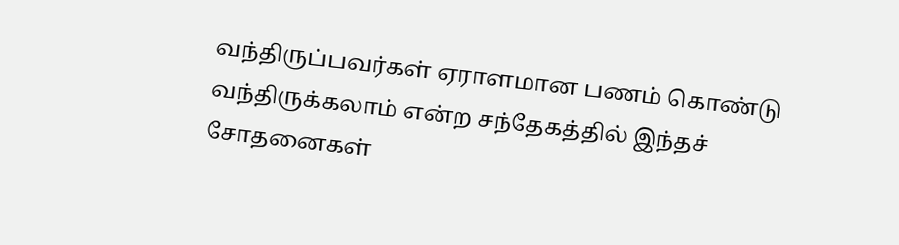வந்திருப்பவர்கள் ஏராளமான பணம் கொண்டு வந்திருக்கலாம் என்ற சந்தேகத்தில் இந்தச் சோதனைகள்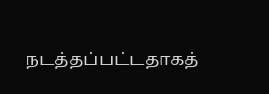நடத்தப்பட்டதாகத்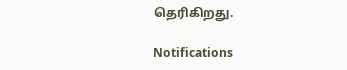தெரிகிறது.

Notifications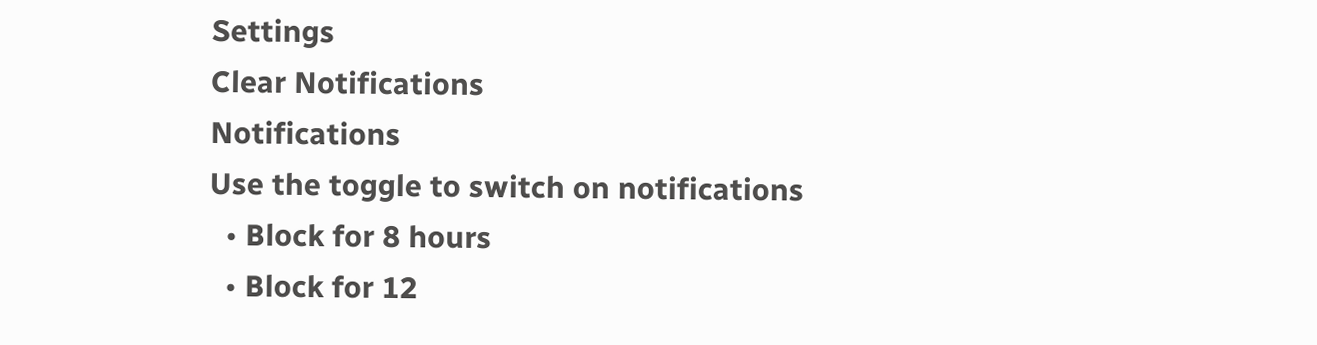Settings
Clear Notifications
Notifications
Use the toggle to switch on notifications
  • Block for 8 hours
  • Block for 12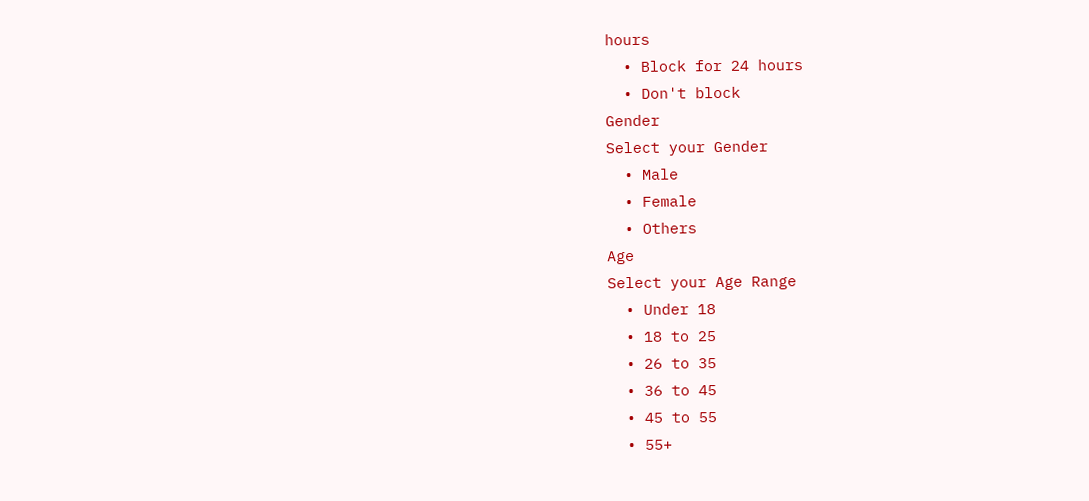hours
  • Block for 24 hours
  • Don't block
Gender
Select your Gender
  • Male
  • Female
  • Others
Age
Select your Age Range
  • Under 18
  • 18 to 25
  • 26 to 35
  • 36 to 45
  • 45 to 55
  • 55+